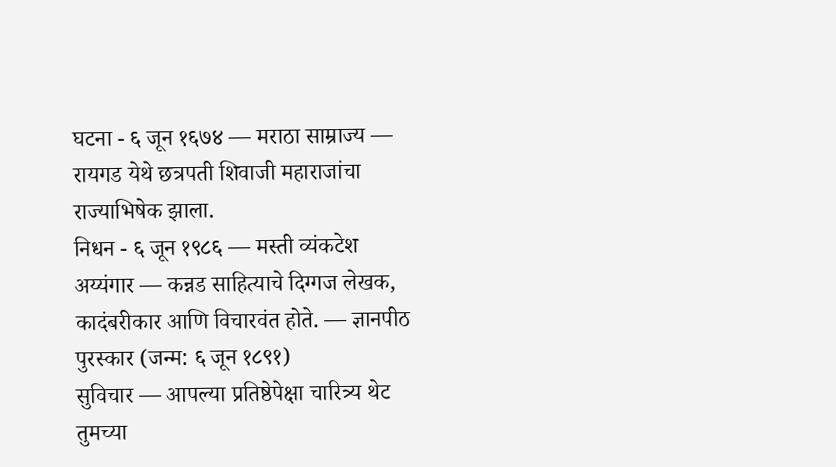घटना - ६ जून १६७४ — मराठा साम्राज्य — रायगड येथे छत्रपती शिवाजी महाराजांचा राज्याभिषेक झाला.
निधन - ६ जून १९८६ — मस्ती व्यंकटेश अय्यंगार — कन्नड साहित्याचे दिग्गज लेखक, कादंबरीकार आणि विचारवंत होते. — ज्ञानपीठ पुरस्कार (जन्म: ६ जून १८९१)
सुविचार — आपल्या प्रतिष्ठेपेक्षा चारित्र्य थेट तुमच्या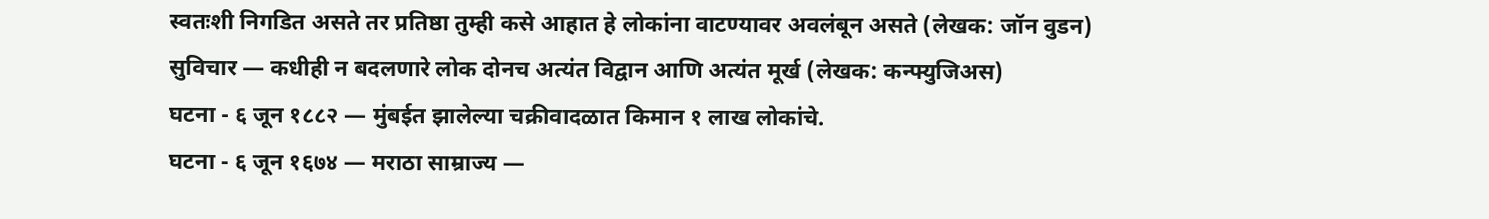स्वतःशी निगडित असते तर प्रतिष्ठा तुम्ही कसे आहात हे लोकांना वाटण्यावर अवलंबून असते (लेखक: जॉन वुडन)
सुविचार — कधीही न बदलणारे लोक दोनच अत्यंत विद्वान आणि अत्यंत मूर्ख (लेखक: कन्फ्युजिअस)
घटना - ६ जून १८८२ — मुंबईत झालेल्या चक्रीवादळात किमान १ लाख लोकांचे.
घटना - ६ जून १६७४ — मराठा साम्राज्य —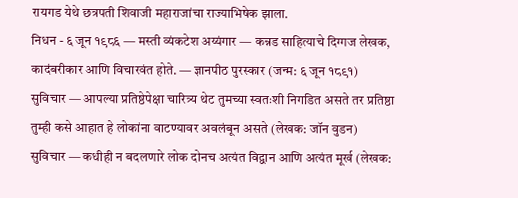रायगड येथे छत्रपती शिवाजी महाराजांचा राज्याभिषेक झाला.
निधन - ६ जून १९८६ — मस्ती व्यंकटेश अय्यंगार — कन्नड साहित्याचे दिग्गज लेखक, कादंबरीकार आणि विचारवंत होते. — ज्ञानपीठ पुरस्कार (जन्म: ६ जून १८९१)
सुविचार — आपल्या प्रतिष्ठेपेक्षा चारित्र्य थेट तुमच्या स्वतःशी निगडित असते तर प्रतिष्ठा तुम्ही कसे आहात हे लोकांना वाटण्यावर अवलंबून असते (लेखक: जॉन वुडन)
सुविचार — कधीही न बदलणारे लोक दोनच अत्यंत विद्वान आणि अत्यंत मूर्ख (लेखक: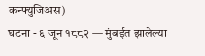कन्फ्युजिअस)
घटना - ६ जून १८८२ — मुंबईत झालेल्या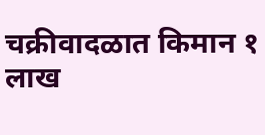चक्रीवादळात किमान १ लाख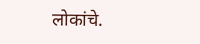लोकांचे.